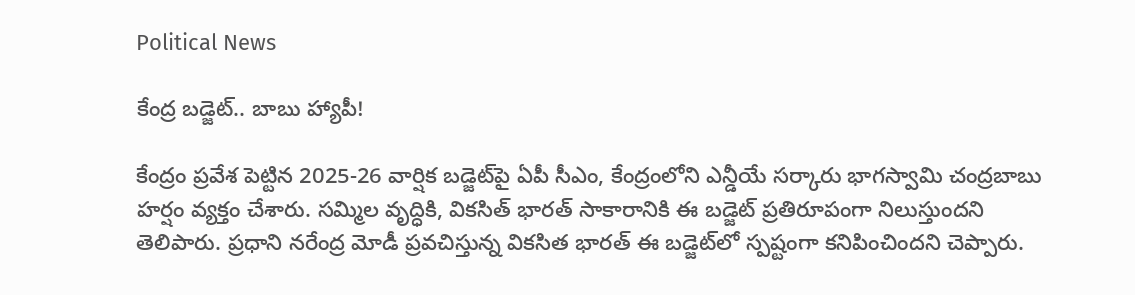Political News

కేంద్ర బ‌డ్జెట్.. బాబు హ్యాపీ!

కేంద్రం ప్ర‌వేశ పెట్టిన 2025-26 వార్షిక బ‌డ్జెట్‌పై ఏపీ సీఎం, కేంద్రంలోని ఎన్డీయే స‌ర్కారు భాగ‌స్వామి చంద్ర‌బాబు హ‌ర్షం వ్య‌క్తం చేశారు. స‌మ్మిల వృద్ధికి, విక‌సిత్ భార‌త్ సాకారానికి ఈ బ‌డ్జెట్ ప్ర‌తిరూపంగా నిలుస్తుంద‌ని తెలిపారు. ప్ర‌ధాని న‌రేంద్ర మోడీ ప్ర‌వ‌చిస్తున్న విక‌సిత భార‌త్ ఈ బ‌డ్జెట్‌లో స్ప‌ష్టంగా క‌నిపించింద‌ని చెప్పారు.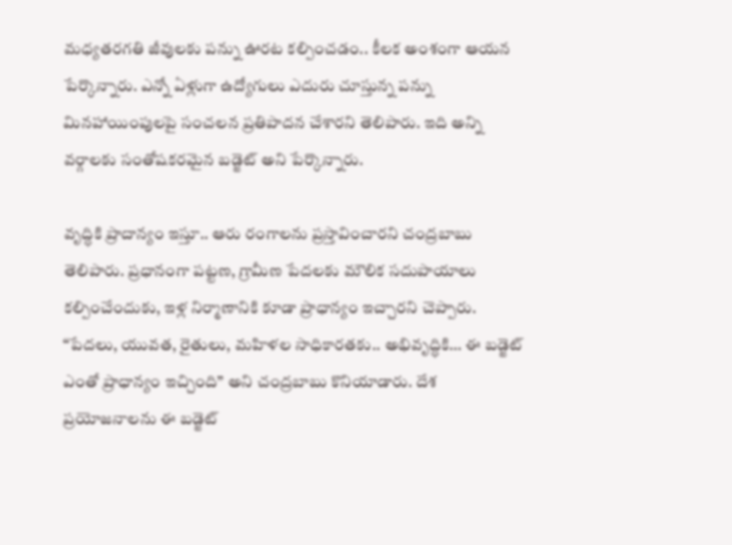మ‌ధ్య‌త‌ర‌గ‌తి జీవుల‌కు ప‌న్ను ఊర‌ట క‌ల్పించ‌డం.. కీల‌క అంశంగా ఆయ‌న పేర్కొన్నారు. ఎన్నో ఏళ్లుగా ఉద్యోగులు ఎదురు చూస్తున్న ప‌న్ను మిన‌హాయింపుల‌పై సంచ‌ల‌న ప్ర‌తిపాద‌న చేశార‌ని తెలిపారు. ఇది అన్ని వ‌ర్గాల‌కు సంతోష‌క‌ర‌మైన బ‌డ్జెట్ అని పేర్కొన్నారు.

వృద్ధికి ప్రాదాన్యం ఇస్తూ.. ఆరు రంగాల‌ను ప్ర‌స్తావించార‌ని చంద్ర‌బాబు తెలిపారు. ప్ర‌ధానంగా ప‌ట్ట‌ణ‌, గ్రామీణ పేద‌ల‌కు మౌలిక స‌దుపాయాలు క‌ల్పించేందుకు, ఇళ్ల నిర్మాణానికి కూడా ప్రాధాన్యం ఇచ్చార‌ని చెప్పారు. “పేద‌లు, యువ‌త‌, రైతులు, మ‌హిళ‌ల సాధికార‌త‌కు.. అభివృద్ధికి… ఈ బ‌డ్జెట్ ఎంతో ప్రాధాన్యం ఇచ్చింది” అని చంద్ర‌బాబు కొనియాడారు. దేశ ప్ర‌యోజ‌నాల‌ను ఈ బ‌డ్జెట్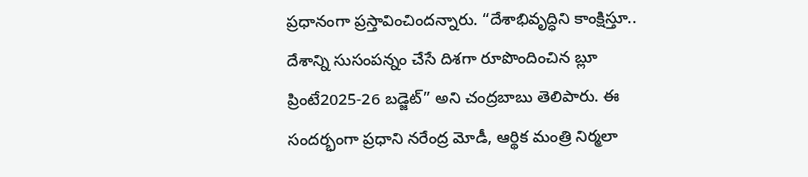ప్ర‌ధానంగా ప్ర‌స్తావించింద‌న్నారు. “దేశాభివృద్ధిని కాంక్షిస్తూ.. దేశాన్ని సుసంప‌న్నం చేసే దిశ‌గా రూపొందించిన బ్లూ ప్రింటే2025-26 బ‌డ్జెట్‌” అని చంద్ర‌బాబు తెలిపారు. ఈ సంద‌ర్భంగా ప్ర‌ధాని న‌రేంద్ర మోడీ, ఆర్థిక మంత్రి నిర్మ‌లా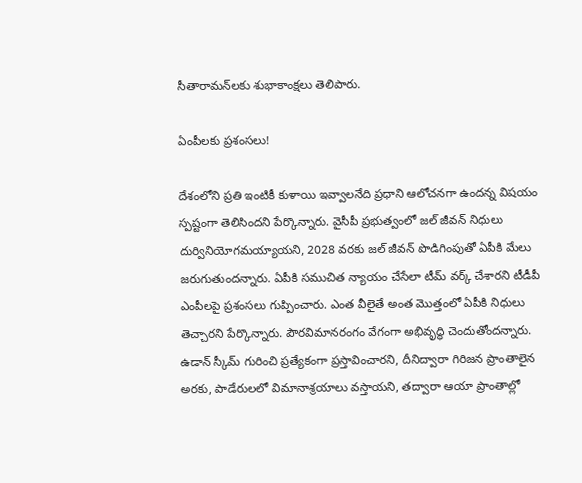సీతారామ‌న్‌ల‌కు శుభాకాంక్ష‌లు తెలిపారు.

ఏంపీల‌కు ప్ర‌శంస‌లు!

దేశంలోని ప్రతి ఇంటికీ కుళాయి ఇవ్వాలనేది ప్రధాని ఆలోచనగా ఉంద‌న్న విష‌యం స్ప‌ష్టంగా తెలిసింద‌ని పేర్కొన్నారు. వైసీపీ ప్రభుత్వంలో జల్ జీవన్ నిధులు దుర్వినియోగమ‌య్యాయ‌ని, 2028 వరకు జల్ జీవన్ పొడిగింపుతో ఏపీకి మేలు జ‌రుగుతుంద‌న్నారు. ఏపీకి సముచిత న్యాయం చేసేలా టీమ్ వర్క్ చేశార‌ని టీడీపీ ఎంపీల‌పై ప్ర‌శంస‌లు గుప్పించారు. ఎంత వీలైతే అంత మొత్తంలో ఏపీకి నిధులు తెచ్చార‌ని పేర్కొన్నారు. పౌరవిమానరంగం వేగంగా అభివృద్ధి చెందుతోందన్నారు. ఉడాన్ స్కీమ్ గురించి ప్రత్యేకంగా ప్రస్తావించారని, దీనిద్వారా గిరిజ‌న ప్రాంతాలైన అర‌కు, పాడేరుల‌లో విమానాశ్ర‌యాలు వ‌స్తాయ‌ని, త‌ద్వారా ఆయా ప్రాంతాల్లో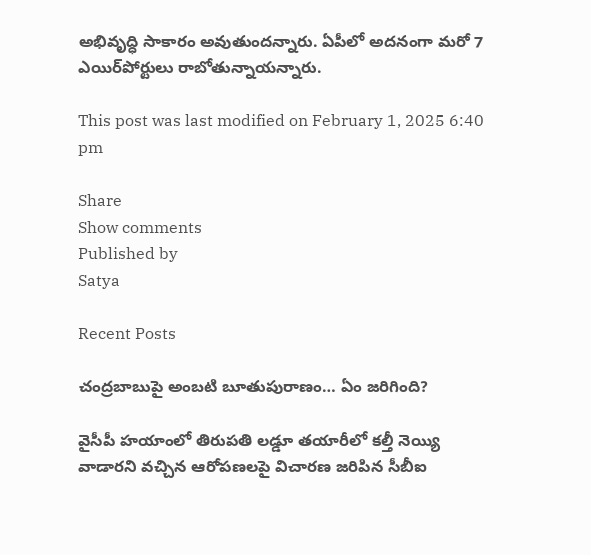అభివృద్ధి సాకారం అవుతుంద‌న్నారు. ఏపీలో అదనంగా మరో 7 ఎయిర్‌పోర్టులు రాబోతున్నాయన్నారు.

This post was last modified on February 1, 2025 6:40 pm

Share
Show comments
Published by
Satya

Recent Posts

చంద్రబాబుపై అంబటి బూతుపురాణం… ఏం జరిగింది?

వైసీపీ హయాంలో తిరుపతి లడ్డూ తయారీలో కల్తీ నెయ్యి వాడారని వచ్చిన ఆరోపణలపై విచారణ జరిపిన సీబీఐ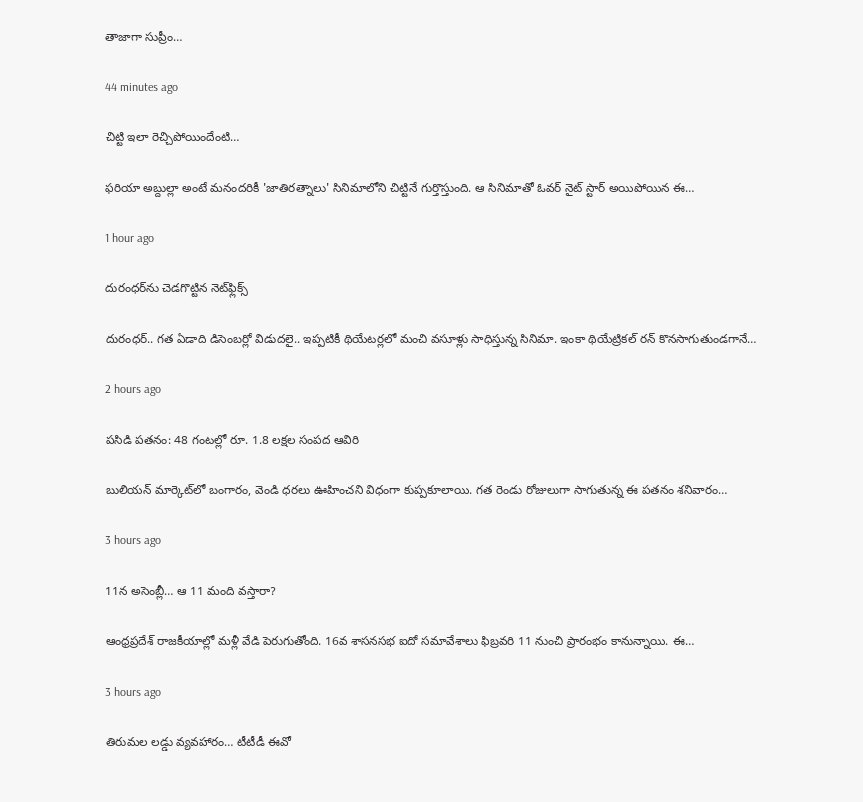తాజాగా సుప్రీం…

44 minutes ago

చిట్టి ఇలా రెచ్చిపోయిందేంటి…

ఫరియా అబ్దుల్లా అంటే మనందరికీ 'జాతిరత్నాలు' సినిమాలోని చిట్టినే గుర్తొస్తుంది. ఆ సినిమాతో ఓవర్ నైట్ స్టార్ అయిపోయిన ఈ…

1 hour ago

దురంధర్‌ను చెడగొట్టిన నెట్‌ఫ్లిక్స్

దురంధర్.. గత ఏడాది డిసెంబర్లో విడుదలై.. ఇప్పటికీ థియేటర్లలో మంచి వసూళ్లు సాధిస్తున్న సినిమా. ఇంకా థియేట్రికల్ రన్ కొనసాగుతుండగానే…

2 hours ago

పసిడి పతనం: 48 గంటల్లో రూ. 1.8 లక్షల సంపద ఆవిరి

బులియన్ మార్కెట్‌లో బంగారం, వెండి ధరలు ఊహించని విధంగా కుప్పకూలాయి. గత రెండు రోజులుగా సాగుతున్న ఈ పతనం శనివారం…

3 hours ago

11న అసెంబ్లీ… ఆ 11 మంది వస్తారా?

ఆంధ్రప్రదేశ్ రాజకీయాల్లో మళ్లీ వేడి పెరుగుతోంది. 16వ శాసనసభ ఐదో సమావేశాలు ఫిబ్రవరి 11 నుంచి ప్రారంభం కానున్నాయి. ఈ…

3 hours ago

తిరుమల లడ్డు వ్యవహారం… టీటీడీ ఈవో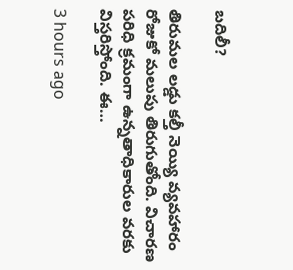బదిలీ?

తిరుమల లడ్డు కల్తీ నెయ్యి వ్యవహారం రోజుకో మలుపు తిరుగుతోంది. విచారణ పరిధి క్రమంగా ఉన్నతాధికారుల వరకు విస్తరిస్తోంది. ఈ…

3 hours ago